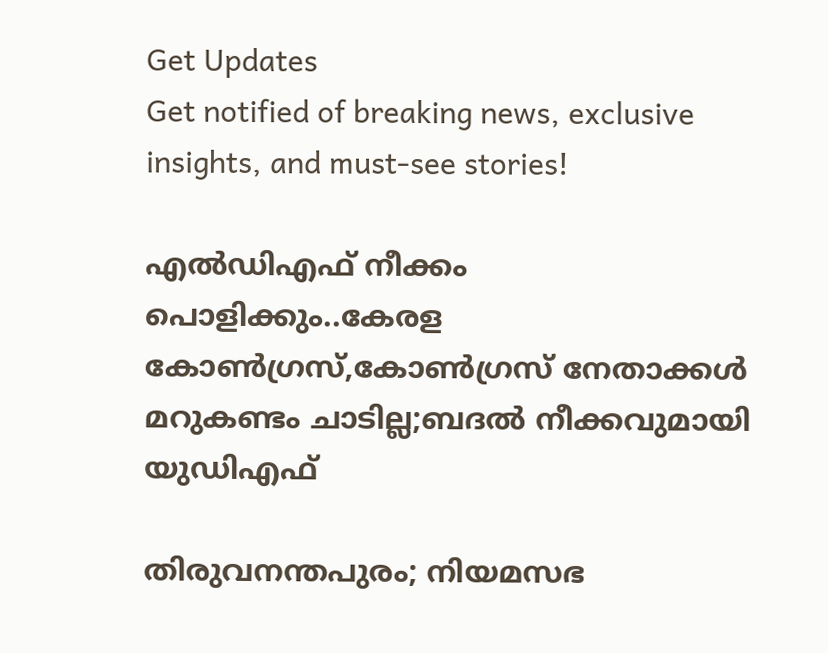Get Updates
Get notified of breaking news, exclusive insights, and must-see stories!

എൽഡിഎഫ് നീക്കം പൊളിക്കും..കേരള കോൺഗ്രസ്,കോൺഗ്രസ് നേതാക്കൾ മറുകണ്ടം ചാടില്ല;ബദൽ നീക്കവുമായി യുഡിഎഫ്

തിരുവനന്തപുരം; നിയമസഭ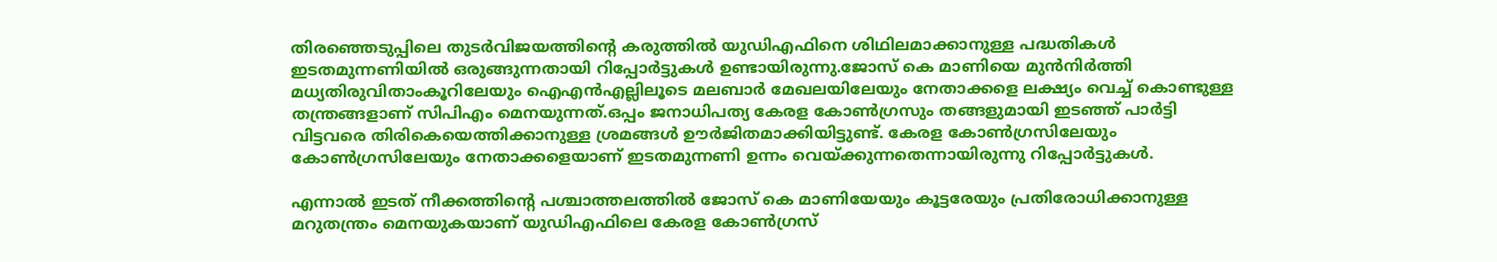തിരഞ്ഞെടുപ്പിലെ തുടർവിജയത്തിന്റെ കരുത്തിൽ യുഡിഎഫിനെ ശിഥിലമാക്കാനുള്ള പദ്ധതികൾ ഇടതമുന്നണിയിൽ ഒരുങ്ങുന്നതായി റിപ്പോർട്ടുകൾ ഉണ്ടായിരുന്നു.ജോസ് കെ മാണിയെ മുൻനിർത്തി മധ്യതിരുവിതാംകൂറിലേയും ഐഎൻഎല്ലിലൂടെ മലബാർ മേഖലയിലേയും നേതാക്കളെ ലക്ഷ്യം വെച്ച് കൊണ്ടുള്ള തന്ത്രങ്ങളാണ് സിപിഎം മെനയുന്നത്.ഒപ്പം ജനാധിപത്യ കേരള കോൺഗ്രസും തങ്ങളുമായി ഇടഞ്ഞ് പാർട്ടി വിട്ടവരെ തിരികെയെത്തിക്കാനുള്ള ശ്രമങ്ങൾ ഊർജിതമാക്കിയിട്ടുണ്ട്. കേരള കോൺഗ്രസിലേയും കോൺഗ്രസിലേയും നേതാക്കളെയാണ് ഇടതമുന്നണി ഉന്നം വെയ്ക്കുന്നതെന്നായിരുന്നു റിപ്പോർട്ടുകൾ.

എന്നാൽ ഇടത് നീക്കത്തിന്റെ പശ്ചാത്തലത്തിൽ ജോസ് കെ മാണിയേയും കൂട്ടരേയും പ്രതിരോധിക്കാനുള്ള മറുതന്ത്രം മെനയുകയാണ് യുഡിഎഫിലെ കേരള കോൺഗ്രസ്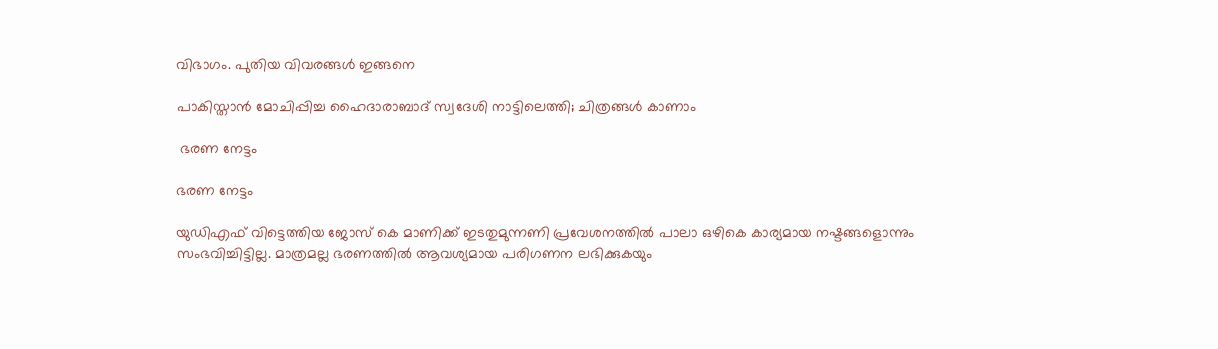വിഭാഗം. പുതിയ വിവരങ്ങൾ ഇങ്ങനെ

പാകിസ്താന്‍ മോചിപ്പിച്ച ഹൈദാരാബാദ് സ്വദേശി നാട്ടിലെത്തി; ചിത്രങ്ങള്‍ കാണാം

 ഭരണ നേട്ടം

ഭരണ നേട്ടം

യുഡിഎഫ് വിട്ടെത്തിയ ജോസ് കെ മാണിക്ക് ഇടതുമുന്നണി പ്രവേശനത്തിൽ പാലാ ഒഴികെ കാര്യമായ നഷ്ടങ്ങളൊന്നും സംഭവിച്ചിട്ടില്ല. മാത്രമല്ല ഭരണത്തിൽ ആവശ്യമായ പരിഗണന ലഭിക്കുകയും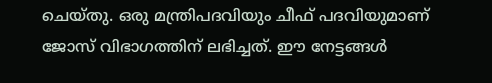ചെയ്തു. ഒരു മന്ത്രിപദവിയും ചീഫ് പദവിയുമാണ് ജോസ് വിഭാഗത്തിന് ലഭിച്ചത്. ഈ നേട്ടങ്ങൾ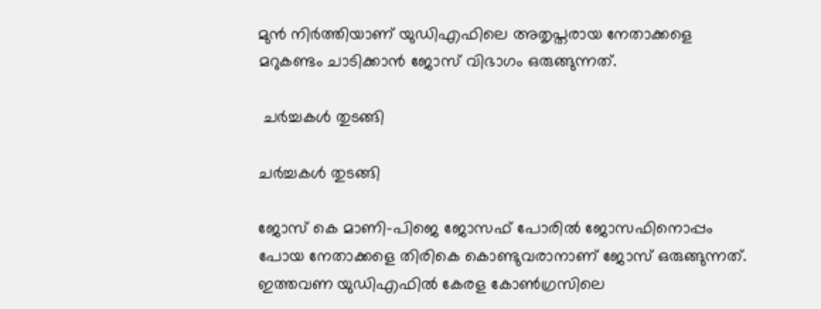മുൻ നിർത്തിയാണ് യുഡിഎഫിലെ അതൃപ്തരായ നേതാക്കളെ മറുകണ്ടം ചാടിക്കാൻ ജോസ് വിഭാഗം ഒരുങ്ങുന്നത്.

 ചർച്ചകൾ തുടങ്ങി

ചർച്ചകൾ തുടങ്ങി

ജോസ് കെ മാണി-പിജെ ജോസഫ് പോരിൽ ജോസഫിനൊപ്പം പോയ നേതാക്കളെ തിരികെ കൊണ്ടുവരാനാണ് ജോസ് ഒരുങ്ങുന്നത്. ഇത്തവണ യുഡിഎഫിൽ കേരള കോൺഗ്രസിലെ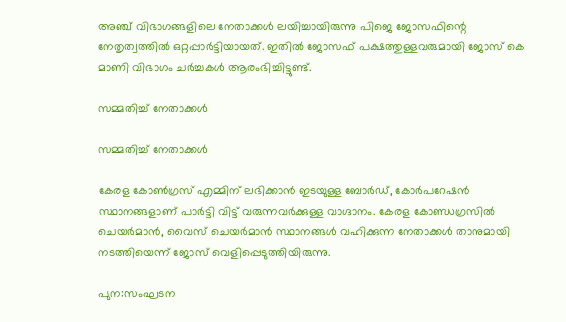അഞ്ച് വിഭാഗങ്ങളിലെ നേതാക്കൾ ലയിച്ചായിരുന്നു പിജെ ജോസഫിന്റെ നേതൃത്വത്തിൽ ഒറ്റപ്പാർട്ടിയായത്. ഇതിൽ ജോസഫ് പക്ഷത്തുള്ളവരുമായി ജോസ് കെ മാണി വിഭാഗം ചർച്ചകൾ ആരംഭിച്ചിട്ടുണ്ട്.

സമ്മതിച്ച് നേതാക്കൾ

സമ്മതിച്ച് നേതാക്കൾ

കേരള കോൺഗ്രസ് എമ്മിന് ലഭിക്കാൻ ഇടയുള്ള ബോർഡ്, കോർപറേഷൻ സ്ഥാനങ്ങളാണ് പാർട്ടി വിട്ട് വരുന്നവർക്കുള്ള വാഗ്ദാനം. കേരള കോണ്ഡഗ്രസിൽ ചെയർമാൻ, വൈസ് ചെയർമാൻ സ്ഥാനങ്ങൾ വഹിക്കുന്ന നേതാക്കൾ താനുമായി നടത്തിയെന്ന് ജോസ് വെളിപ്പെടുത്തിയിരുന്നു.

പുന:സംഘടന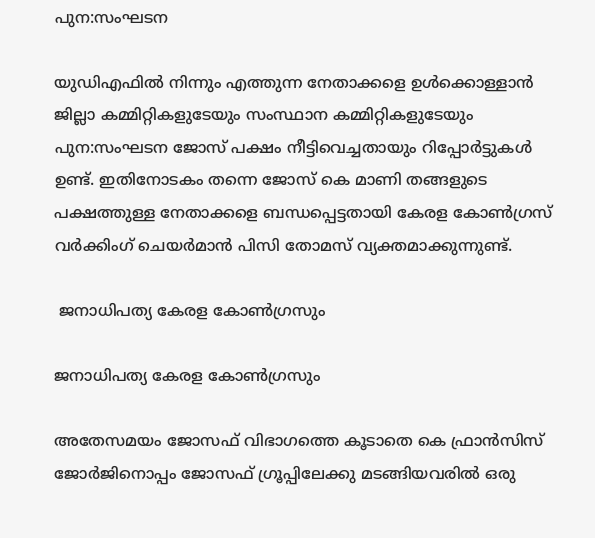പുന:സംഘടന

യുഡിഎഫിൽ നിന്നും എത്തുന്ന നേതാക്കളെ ഉൾക്കൊള്ളാൻ ജില്ലാ കമ്മിറ്റികളുടേയും സംസ്ഥാന കമ്മിറ്റികളുടേയും പുന:സംഘടന ജോസ് പക്ഷം നീട്ടിവെച്ചതായും റിപ്പോർട്ടുകൾ ഉണ്ട്. ഇതിനോടകം തന്നെ ജോസ് കെ മാണി തങ്ങളുടെ പക്ഷത്തുള്ള നേതാക്കളെ ബന്ധപ്പെട്ടതായി കേരള കോൺ‍ഗ്രസ് വർക്കിംഗ് ചെയർമാൻ പിസി തോമസ് വ്യക്തമാക്കുന്നുണ്ട്.

 ജനാധിപത്യ കേരള കോൺഗ്രസും

ജനാധിപത്യ കേരള കോൺഗ്രസും

അതേസമയം ജോസഫ് വിഭാഗത്തെ കൂടാതെ കെ ഫ്രാൻസിസ് ജോർജിനൊപ്പം ജോസഫ് ഗ്രൂപ്പിലേക്കു മടങ്ങിയവരിൽ ഒരു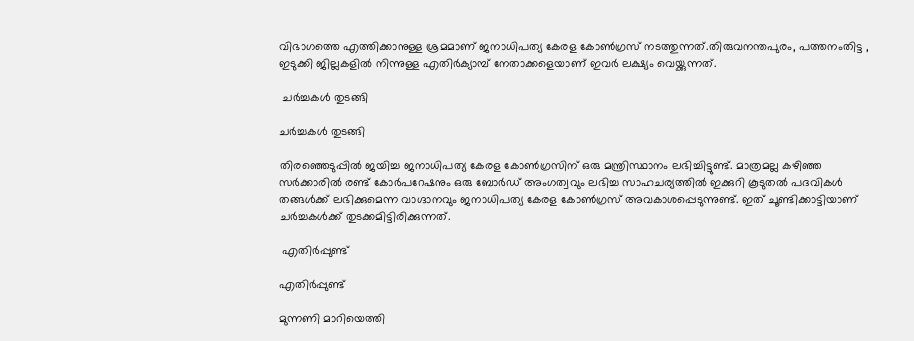വിഭാഗത്തെ എത്തിക്കാനുള്ള ശ്രമമാണ് ജനാധിപത്യ കേരള കോൺഗ്രസ് നടത്തുന്നത്.തിരുവനന്തപുരം, പത്തനംതിട്ട , ഇടുക്കി ജില്ലകളിൽ നിന്നുള്ള എതിർക്യാമ്പ് നേതാക്കളെയാണ് ഇവർ ലക്ഷ്യം വെയ്ക്കുന്നത്.

 ചർച്ചകൾ തുടങ്ങി

ചർച്ചകൾ തുടങ്ങി

തിരഞ്ഞെടുപ്പിൽ ജയിച്ച ജനാധിപത്യ കേരള കോൺഗ്രസിന് ഒരു മന്ത്രിസ്ഥാനം ലഭിച്ചിട്ടുണ്ട്. മാത്രമല്ല കഴിഞ്ഞ സർക്കാരിൽ രണ്ട് കോർപറേഷനും ഒരു ബോർഡ് അംഗത്വവും ലഭിച്ച സാഹചര്യത്തിൽ ഇക്കുറി കൂടുതൽ പദവികൾ തങ്ങൾക്ക് ലഭിക്കുമെന്ന വാഗ്ദാനവും ജനാധിപത്യ കേരള കോൺഗ്രസ് അവകാശപ്പെടുന്നുണ്ട്. ഇത് ചൂണ്ടിക്കാട്ടിയാണ് ചർച്ചകൾക്ക് തുടക്കമിട്ടിരിക്കുന്നത്.

 എതിർപ്പുണ്ട്

എതിർപ്പുണ്ട്

മുന്നണി മാറിയെത്തി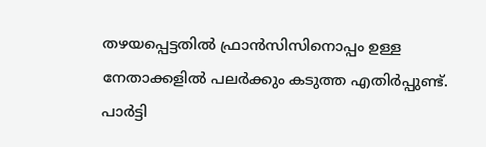തഴയപ്പെട്ടതിൽ ഫ്രാൻസിസിനൊപ്പം ഉള്ള നേതാക്കളിൽ പലർക്കും കടുത്ത എതിർപ്പുണ്ട്.
പാർട്ടി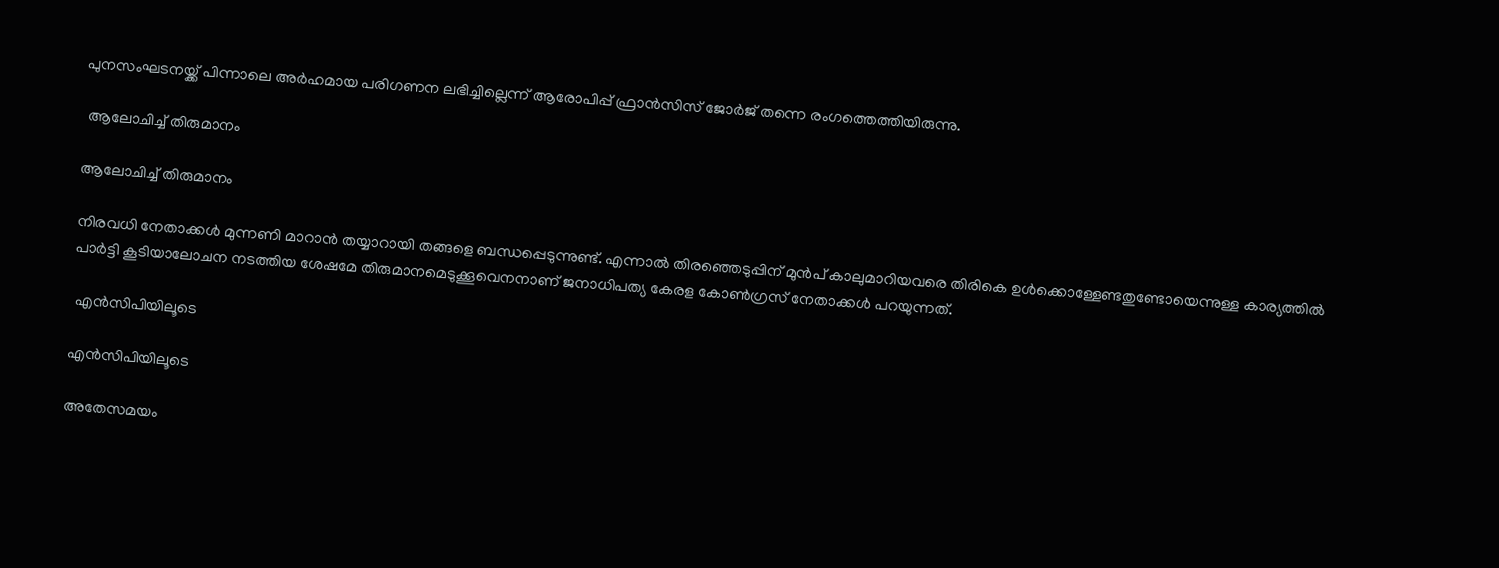പുനസംഘടനയ്ക്ക് പിന്നാലെ അർഹമായ പരിഗണന ലഭിച്ചില്ലെന്ന് ആരോപിപ്പ് ഫ്രാൻസിസ് ജോർജ് തന്നെ രംഗത്തെത്തിയിരുന്നു.

 ആലോചിച്ച് തിരുമാനം

ആലോചിച്ച് തിരുമാനം

നിരവധി നേതാക്കൾ മുന്നണി മാറാൻ തയ്യാറായി തങ്ങളെ ബന്ധപ്പെടുന്നുണ്ട്. എന്നാൽ തിരഞ്ഞെടുപ്പിന് മുൻപ് കാലുമാറിയവരെ തിരികെ ഉൾക്കൊള്ളേണ്ടതുണ്ടോയെന്നുള്ള കാര്യത്തിൽ പാർട്ടി കൂടിയാലോചന നടത്തിയ ശേഷമേ തിരുമാനമെടുക്കൂവെനനാണ് ജനാധിപത്യ കേരള കോൺഗ്രസ് നേതാക്കൾ പറയുന്നത്.

 എൻസിപിയിലൂടെ

എൻസിപിയിലൂടെ

അതേസമയം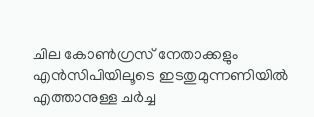ചില കോൺഗ്രസ് നേതാക്കളും എൻസിപിയിലൂടെ ഇടതുമുന്നണിയിൽ എത്താനുള്ള ചർച്ച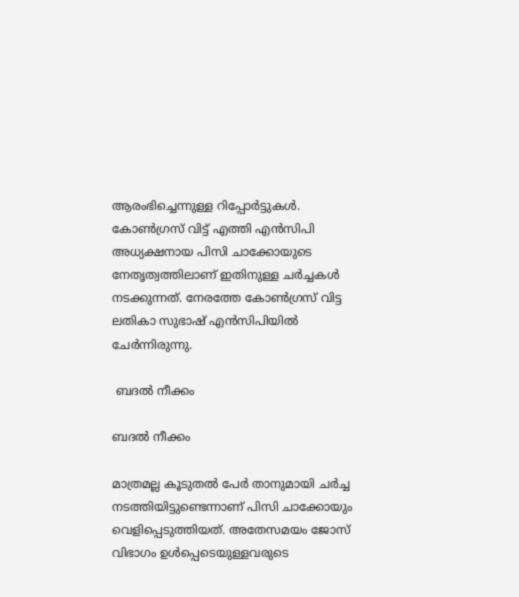ആരംഭിച്ചെന്നുള്ള റിപ്പോർട്ടുകൾ. കോൺഗ്രസ് വിട്ട് എത്തി എൻസിപി അധ്യക്ഷനായ പിസി ചാക്കോയുടെ നേതൃത്വത്തിലാണ് ഇതിനുള്ള ചർച്ചകൾ നടക്കുന്നത്. നേരത്തേ കോൺഗ്രസ് വിട്ട ലതികാ സുഭാഷ് എൻസിപിയിൽ ചേർന്നിരുന്നു.

 ബദൽ നീക്കം

ബദൽ നീക്കം

മാത്രമല്ല കൂടുതൽ പേർ താനുമായി ചർച്ച നടത്തിയിട്ടുണ്ടെന്നാണ് പിസി ചാക്കോയും വെളിപ്പെടുത്തിയത്. അതേസമയം ജോസ് വിഭാഗം ഉൾപ്പെടെയുള്ളവരുടെ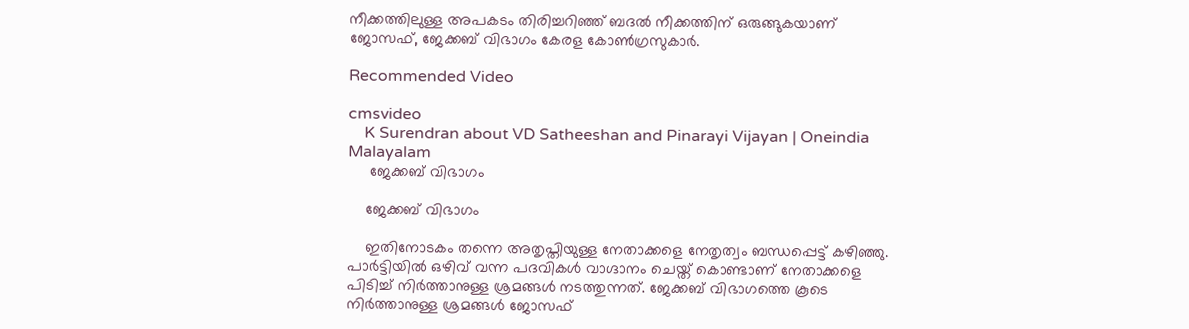നീക്കത്തിലുള്ള അപകടം തിരിച്ചറിഞ്ഞ് ബദൽ നീക്കത്തിന് ഒരുങ്ങുകയാണ് ജോസഫ്, ജേക്കബ് വിഭാഗം കേരള കോൺഗ്രസുകാർ.

Recommended Video

cmsvideo
    K Surendran about VD Satheeshan and Pinarayi Vijayan | Oneindia Malayalam
     ജേക്കബ് വിഭാഗം

    ജേക്കബ് വിഭാഗം

    ഇതിനോടകം തന്നെ അതൃപ്തിയുള്ള നേതാക്കളെ നേതൃത്വം ബന്ധപ്പെട്ട് കഴിഞ്ഞു. പാർട്ടിയിൽ ഒഴിവ് വന്ന പദവികൾ വാഗ്ദാനം ചെയ്ത് കൊണ്ടാണ് നേതാക്കളെ പിടിച്ച് നിർത്താനുള്ള ശ്രമങ്ങൾ നടത്തുന്നത്. ജേക്കബ് വിഭാഗത്തെ കൂടെ നിർത്താനുള്ള ശ്രമങ്ങൾ ജോസഫ്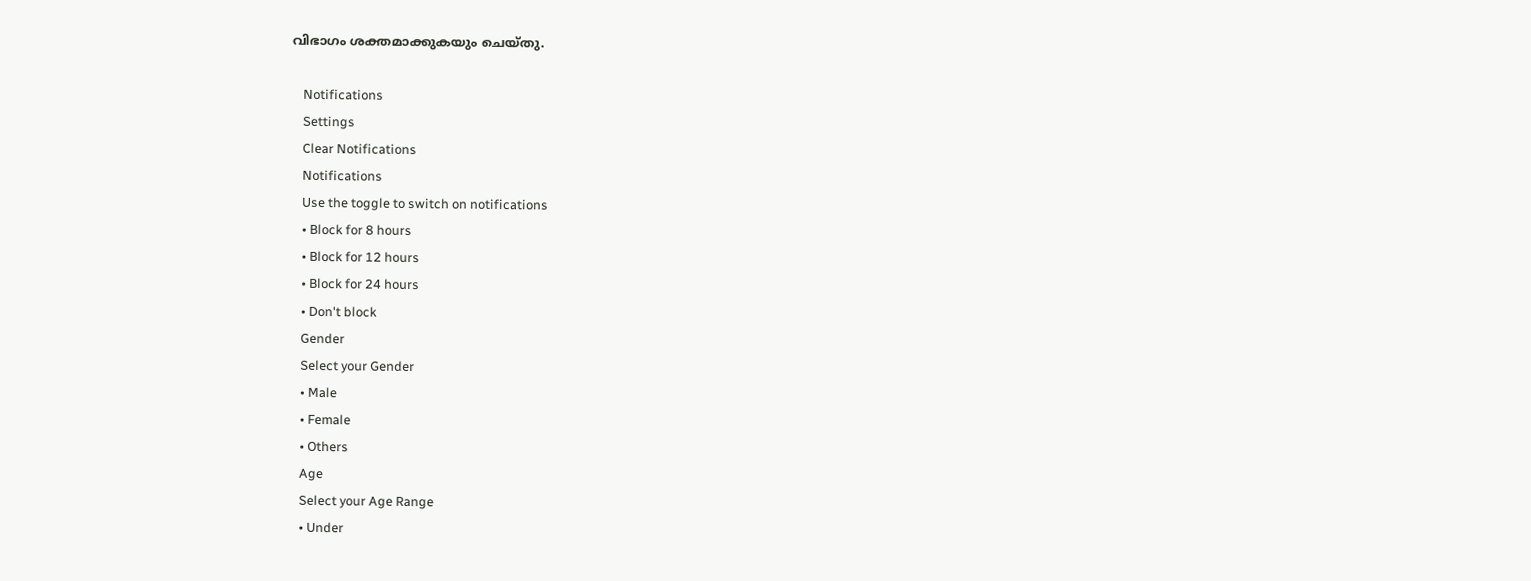വിഭാഗം ശക്തമാക്കുകയും ചെയ്തു.

    Notifications
    Settings
    Clear Notifications
    Notifications
    Use the toggle to switch on notifications
    • Block for 8 hours
    • Block for 12 hours
    • Block for 24 hours
    • Don't block
    Gender
    Select your Gender
    • Male
    • Female
    • Others
    Age
    Select your Age Range
    • Under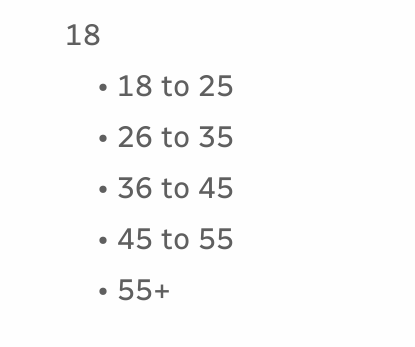18
    • 18 to 25
    • 26 to 35
    • 36 to 45
    • 45 to 55
    • 55+